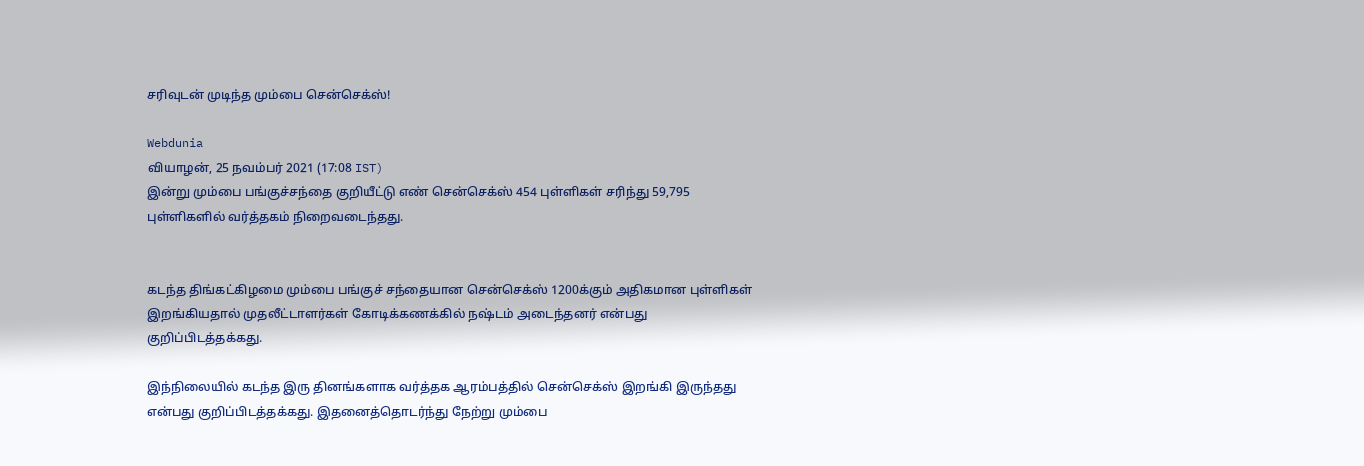சரிவுடன் முடிந்த மும்பை சென்செக்ஸ்!

Webdunia
வியாழன், 25 நவம்பர் 2021 (17:08 IST)
இன்று மும்பை பங்குச்சந்தை குறியீட்டு எண் சென்செக்ஸ் 454 புள்ளிகள் சரிந்து 59,795 புள்ளிகளில் வர்த்தகம் நிறைவடைந்தது.


கடந்த திங்கட்கிழமை மும்பை பங்குச் சந்தையான சென்செக்ஸ் 1200க்கும் அதிகமான புள்ளிகள் இறங்கியதால் முதலீட்டாளர்கள் கோடிக்கணக்கில் நஷ்டம் அடைந்தனர் என்பது குறிப்பிடத்தக்கது.

இந்நிலையில் கடந்த இரு தினங்களாக வர்த்தக ஆரம்பத்தில் சென்செக்ஸ் இறங்கி இருந்தது என்பது குறிப்பிடத்தக்கது. இதனைத்தொடர்ந்து நேற்று மும்பை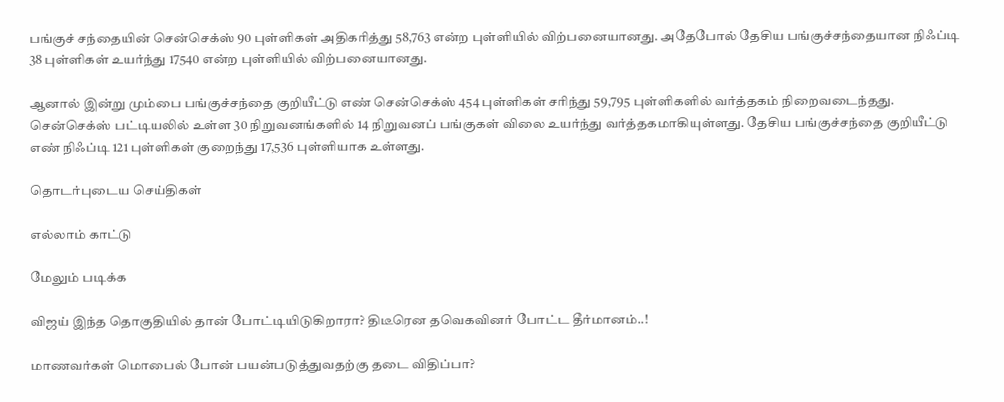பங்குச் சந்தையின் சென்செக்ஸ் 90 புள்ளிகள் அதிகரித்து 58,763 என்ற புள்ளியில் விற்பனையானது. அதேபோல் தேசிய பங்குச்சந்தையான நிஃப்டி 38 புள்ளிகள் உயர்ந்து 17540 என்ற புள்ளியில் விற்பனையானது.

ஆனால் இன்று மும்பை பங்குச்சந்தை குறியீட்டு எண் சென்செக்ஸ் 454 புள்ளிகள் சரிந்து 59,795 புள்ளிகளில் வர்த்தகம் நிறைவடைந்தது. சென்செக்ஸ் பட்டியலில் உள்ள 30 நிறுவனங்களில் 14 நிறுவனப் பங்குகள் விலை உயர்ந்து வர்த்தகமாகியுள்ளது. தேசிய பங்குச்சந்தை குறியீட்டு எண் நிஃப்டி 121 புள்ளிகள் குறைந்து 17,536 புள்ளியாக உள்ளது.

தொடர்புடைய செய்திகள்

எல்லாம் காட்டு

மேலும் படிக்க

விஜய் இந்த தொகுதியில் தான் போட்டியிடுகிறாரா? திடீரென தவெகவினர் போட்ட தீர்மானம்..!

மாணவர்கள் மொபைல் போன் பயன்படுத்துவதற்கு தடை விதிப்பா?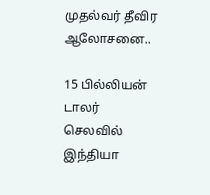முதல்வர் தீவிர ஆலோசனை..

15 பில்லியன் டாலர் செலவில் இந்தியா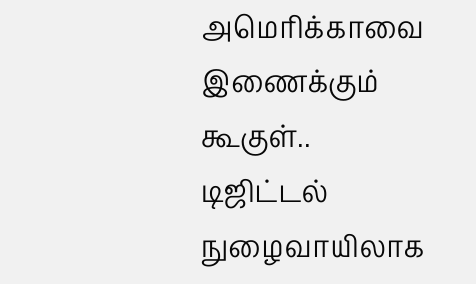அமெரிக்காவை இணைக்கும் கூகுள்.. டிஜிட்டல் நுழைவாயிலாக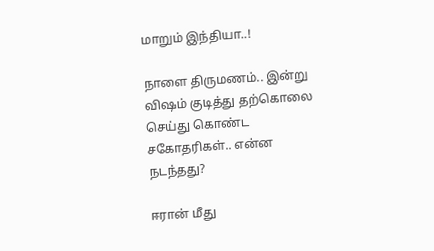மாறும் இந்தியா..!

நாளை திருமணம்.. இன்று விஷம் குடித்து தற்கொலை செய்து கொண்ட சகோதரிகள்.. என்ன நடந்தது?

ஈரான் மீது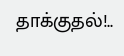தாக்குதல்!..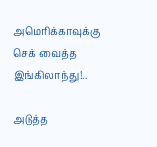அமெரிக்காவுக்கு செக் வைத்த இங்கிலாந்து!..

அடுத்த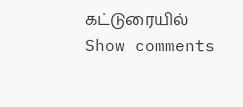கட்டுரையில்
Show comments